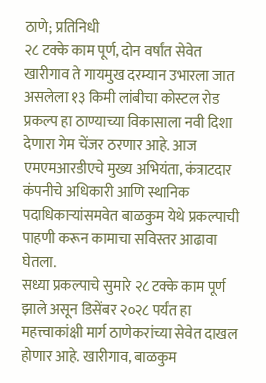ठाणे; प्रतिनिधी
२८ टक्के काम पूर्ण, दोन वर्षांत सेवेत
खारीगाव ते गायमुख दरम्यान उभारला जात असलेला १३ किमी लांबीचा कोस्टल रोड प्रकल्प हा ठाण्याच्या विकासाला नवी दिशा देणारा गेम चेंजर ठरणार आहे. आज एमएमआरडीएचे मुख्य अभियंता, कंत्राटदार कंपनीचे अधिकारी आणि स्थानिक पदाधिकाऱ्यांसमवेत बाळकुम येथे प्रकल्पाची पाहणी करून कामाचा सविस्तर आढावा घेतला.
सध्या प्रकल्पाचे सुमारे २८ टक्के काम पूर्ण झाले असून डिसेंबर २०२८ पर्यंत हा महत्त्वाकांक्षी मार्ग ठाणेकरांच्या सेवेत दाखल होणार आहे. खारीगाव, बाळकुम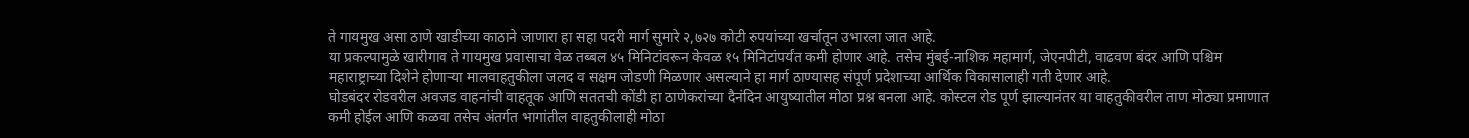ते गायमुख असा ठाणे खाडीच्या काठाने जाणारा हा सहा पदरी मार्ग सुमारे २,७२७ कोटी रुपयांच्या खर्चातून उभारला जात आहे.
या प्रकल्पामुळे खारीगाव ते गायमुख प्रवासाचा वेळ तब्बल ४५ मिनिटांवरून केवळ १५ मिनिटांपर्यंत कमी होणार आहे. तसेच मुंबई-नाशिक महामार्ग, जेएनपीटी, वाढवण बंदर आणि पश्चिम महाराष्ट्राच्या दिशेने होणाऱ्या मालवाहतुकीला जलद व सक्षम जोडणी मिळणार असल्याने हा मार्ग ठाण्यासह संपूर्ण प्रदेशाच्या आर्थिक विकासालाही गती देणार आहे.
घोडबंदर रोडवरील अवजड वाहनांची वाहतूक आणि सततची कोंडी हा ठाणेकरांच्या दैनंदिन आयुष्यातील मोठा प्रश्न बनला आहे. कोस्टल रोड पूर्ण झाल्यानंतर या वाहतुकीवरील ताण मोठ्या प्रमाणात कमी होईल आणि कळवा तसेच अंतर्गत भागांतील वाहतुकीलाही मोठा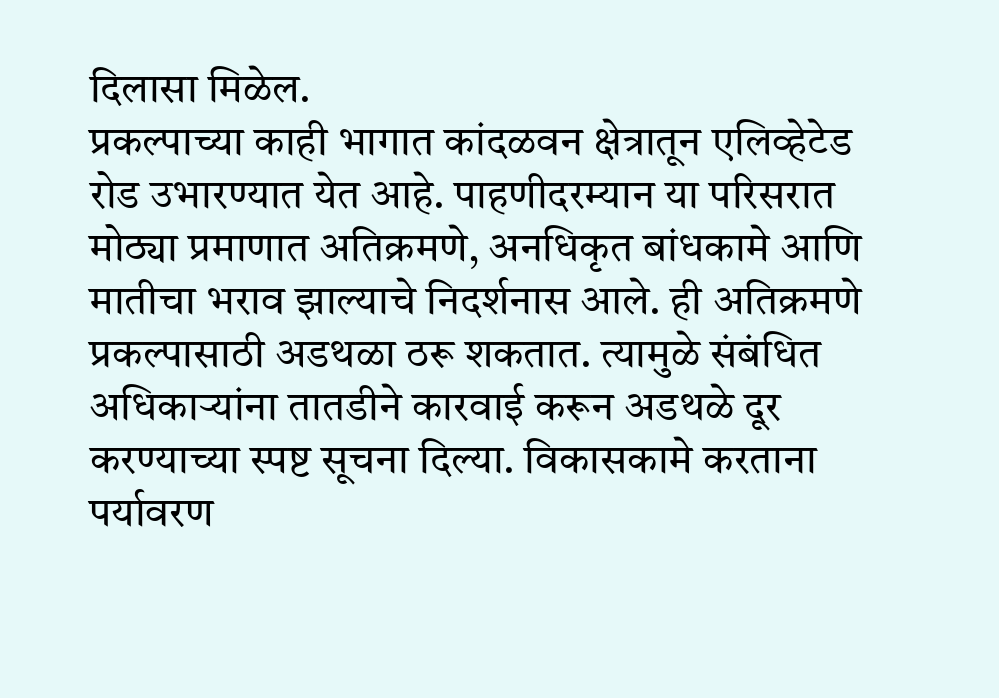दिलासा मिळेल.
प्रकल्पाच्या काही भागात कांदळवन क्षेत्रातून एलिव्हेटेड रोड उभारण्यात येत आहे. पाहणीदरम्यान या परिसरात मोठ्या प्रमाणात अतिक्रमणे, अनधिकृत बांधकामे आणि मातीचा भराव झाल्याचे निदर्शनास आले. ही अतिक्रमणे प्रकल्पासाठी अडथळा ठरू शकतात. त्यामुळे संबंधित अधिकाऱ्यांना तातडीने कारवाई करून अडथळे दूर करण्याच्या स्पष्ट सूचना दिल्या. विकासकामे करताना पर्यावरण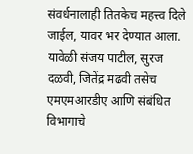संवर्धनालाही तितकेच महत्त्व दिले जाईल, यावर भर देण्यात आला.
यावेळी संजय पाटील, सुरज दळवी, जितेंद्र मढवी तसेच एमएमआरडीए आणि संबंधित विभागाचे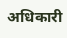अधिकारी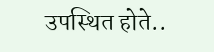उपस्थित होते..